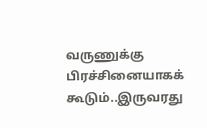வருணுக்கு பிரச்சினையாகக் கூடும்..இருவரது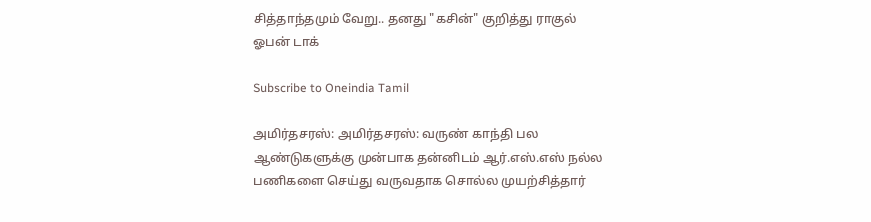சித்தாந்தமும் வேறு.. தனது "கசின்" குறித்து ராகுல் ஓபன் டாக்

Subscribe to Oneindia Tamil

அமிர்தசரஸ்: அமிர்தசரஸ்: வருண் காந்தி பல ஆண்டுகளுக்கு முன்பாக தன்னிடம் ஆர்.எஸ்.எஸ் நல்ல பணிகளை செய்து வருவதாக சொல்ல முயற்சித்தார்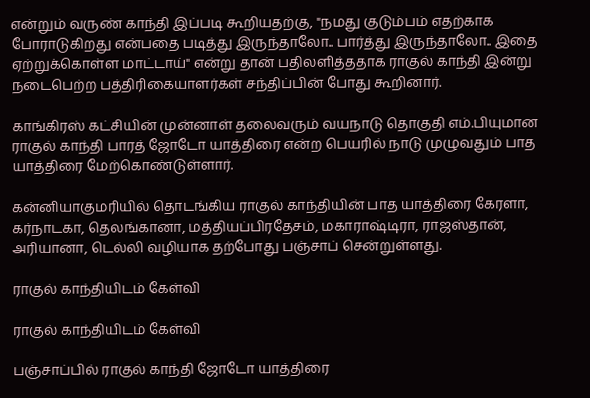என்றும் வருண் காந்தி இப்படி கூறியதற்கு, "நமது குடும்பம் எதற்காக போராடுகிறது என்பதை படித்து இருந்தாலோ.. பார்த்து இருந்தாலோ.. இதை ஏற்றுக்கொள்ள மாட்டாய்" என்று தான் பதிலளித்ததாக ராகுல் காந்தி இன்று நடைபெற்ற பத்திரிகையாளர்கள் சந்திப்பின் போது கூறினார்.

காங்கிரஸ் கட்சியின் முன்னாள் தலைவரும் வயநாடு தொகுதி எம்.பியுமான ராகுல் காந்தி பாரத் ஜோடோ யாத்திரை என்ற பெயரில் நாடு முழுவதும் பாத யாத்திரை மேற்கொண்டுள்ளார்.

கன்னியாகுமரியில் தொடங்கிய ராகுல் காந்தியின் பாத யாத்திரை கேரளா, கர்நாடகா, தெலங்கானா, மத்தியப்பிரதேசம், மகாராஷ்டிரா, ராஜஸ்தான், அரியானா, டெல்லி வழியாக தற்போது பஞ்சாப் சென்றுள்ளது.

ராகுல் காந்தியிடம் கேள்வி

ராகுல் காந்தியிடம் கேள்வி

பஞ்சாப்பில் ராகுல் காந்தி ஜோடோ யாத்திரை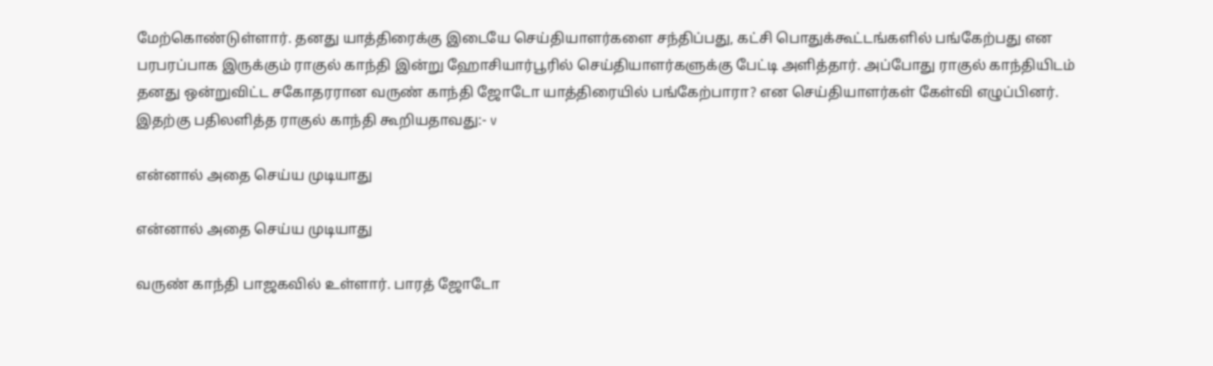மேற்கொண்டுள்ளார். தனது யாத்திரைக்கு இடையே செய்தியாளர்களை சந்திப்பது, கட்சி பொதுக்கூட்டங்களில் பங்கேற்பது என பரபரப்பாக இருக்கும் ராகுல் காந்தி இன்று ஹோசியார்பூரில் செய்தியாளர்களுக்கு பேட்டி அளித்தார். அப்போது ராகுல் காந்தியிடம் தனது ஒன்றுவிட்ட சகோதரரான வருண் காந்தி ஜோடோ யாத்திரையில் பங்கேற்பாரா? என செய்தியாளர்கள் கேள்வி எழுப்பினர். இதற்கு பதிலளித்த ராகுல் காந்தி கூறியதாவது:- v

என்னால் அதை செய்ய முடியாது

என்னால் அதை செய்ய முடியாது

வருண் காந்தி பாஜகவில் உள்ளார். பாரத் ஜோடோ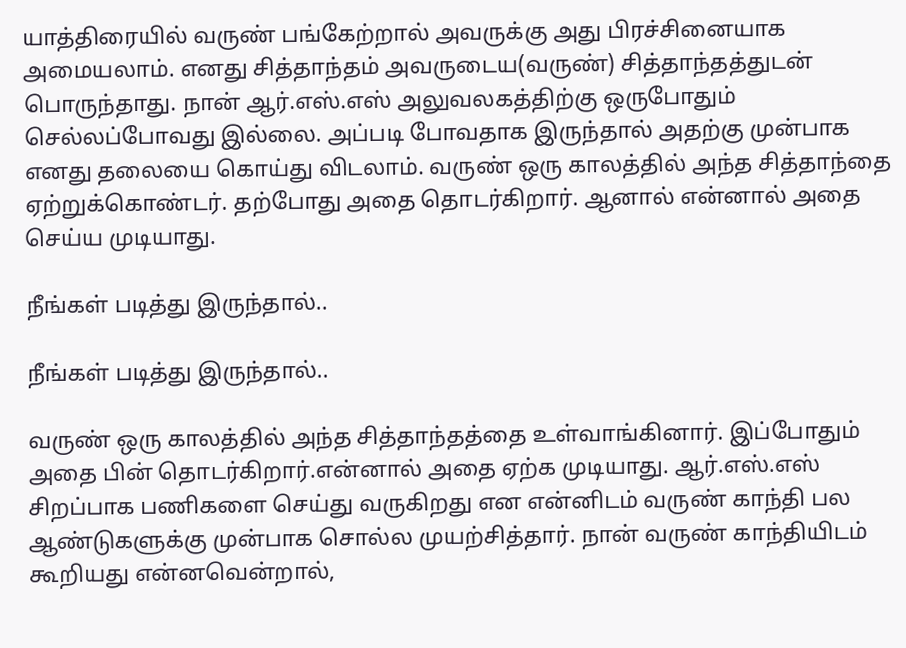யாத்திரையில் வருண் பங்கேற்றால் அவருக்கு அது பிரச்சினையாக அமையலாம். எனது சித்தாந்தம் அவருடைய(வருண்) சித்தாந்தத்துடன் பொருந்தாது. நான் ஆர்.எஸ்.எஸ் அலுவலகத்திற்கு ஒருபோதும் செல்லப்போவது இல்லை. அப்படி போவதாக இருந்தால் அதற்கு முன்பாக எனது தலையை கொய்து விடலாம். வருண் ஒரு காலத்தில் அந்த சித்தாந்தை ஏற்றுக்கொண்டர். தற்போது அதை தொடர்கிறார். ஆனால் என்னால் அதை செய்ய முடியாது.

நீங்கள் படித்து இருந்தால்..

நீங்கள் படித்து இருந்தால்..

வருண் ஒரு காலத்தில் அந்த சித்தாந்தத்தை உள்வாங்கினார். இப்போதும் அதை பின் தொடர்கிறார்.என்னால் அதை ஏற்க முடியாது. ஆர்.எஸ்.எஸ் சிறப்பாக பணிகளை செய்து வருகிறது என என்னிடம் வருண் காந்தி பல ஆண்டுகளுக்கு முன்பாக சொல்ல முயற்சித்தார். நான் வருண் காந்தியிடம் கூறியது என்னவென்றால்,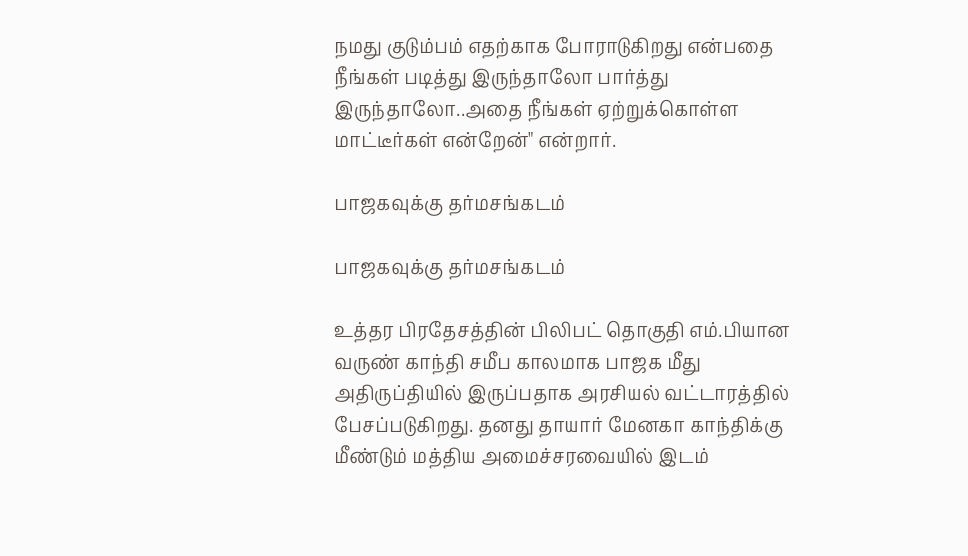நமது குடும்பம் எதற்காக போராடுகிறது என்பதை நீங்கள் படித்து இருந்தாலோ பார்த்து இருந்தாலோ..அதை நீங்கள் ஏற்றுக்கொள்ள மாட்டீர்கள் என்றேன்" என்றார்.

பாஜகவுக்கு தர்மசங்கடம்

பாஜகவுக்கு தர்மசங்கடம்

உத்தர பிரதேசத்தின் பிலிபட் தொகுதி எம்.பியான வருண் காந்தி சமீப காலமாக பாஜக மீது அதிருப்தியில் இருப்பதாக அரசியல் வட்டாரத்தில் பேசப்படுகிறது. தனது தாயார் மேனகா காந்திக்கு மீண்டும் மத்திய அமைச்சரவையில் இடம்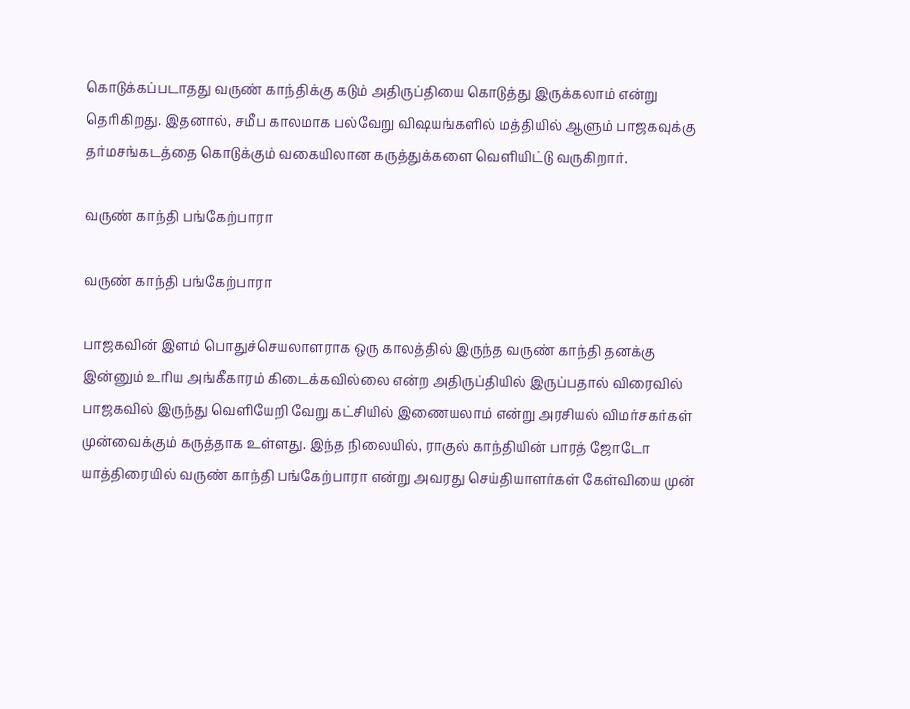கொடுக்கப்படாதது வருண் காந்திக்கு கடும் அதிருப்தியை கொடுத்து இருக்கலாம் என்று தெரிகிறது. இதனால், சமீப காலமாக பல்வேறு விஷயங்களில் மத்தியில் ஆளும் பாஜகவுக்கு தர்மசங்கடத்தை கொடுக்கும் வகையிலான கருத்துக்களை வெளியிட்டு வருகிறார்.

வருண் காந்தி பங்கேற்பாரா

வருண் காந்தி பங்கேற்பாரா

பாஜகவின் இளம் பொதுச்செயலாளராக ஒரு காலத்தில் இருந்த வருண் காந்தி தனக்கு இன்னும் உரிய அங்கீகாரம் கிடைக்கவில்லை என்ற அதிருப்தியில் இருப்பதால் விரைவில் பாஜகவில் இருந்து வெளியேறி வேறு கட்சியில் இணையலாம் என்று அரசியல் விமர்சகர்கள் முன்வைக்கும் கருத்தாக உள்ளது. இந்த நிலையில், ராகுல் காந்தியின் பாரத் ஜோடோ யாத்திரையில் வருண் காந்தி பங்கேற்பாரா என்று அவரது செய்தியாளர்கள் கேள்வியை முன்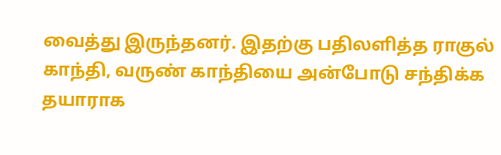வைத்து இருந்தனர். இதற்கு பதிலளித்த ராகுல் காந்தி, வருண் காந்தியை அன்போடு சந்திக்க தயாராக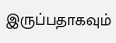இருப்பதாகவும்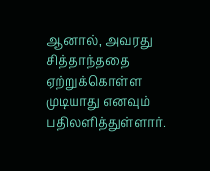ஆனால், அவரது சித்தாந்ததை ஏற்றுக்கொள்ள முடியாது எனவும் பதிலளித்துள்ளார்.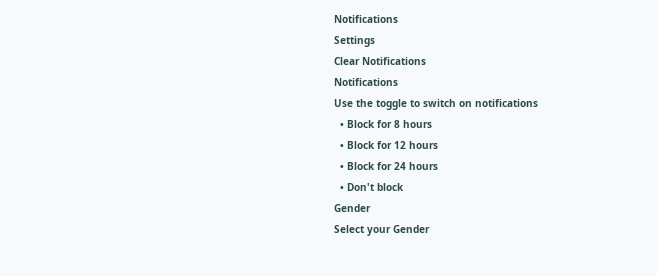Notifications
Settings
Clear Notifications
Notifications
Use the toggle to switch on notifications
  • Block for 8 hours
  • Block for 12 hours
  • Block for 24 hours
  • Don't block
Gender
Select your Gender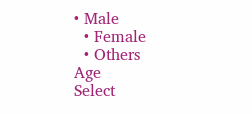• Male
  • Female
  • Others
Age
Select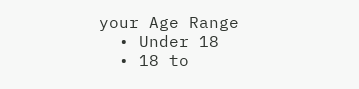your Age Range
  • Under 18
  • 18 to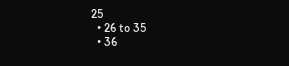25
  • 26 to 35
  • 36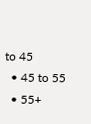to 45
  • 45 to 55
  • 55+